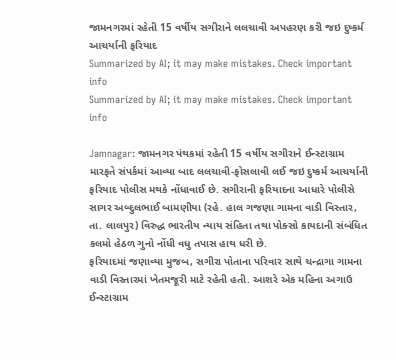જામનગરમાં રહેતી 15 વર્ષીય સગીરાને લલચાવી અપહરણ કરી જઇ દુષ્કર્મ આચર્યાની ફરિયાદ
Summarized by AI; it may make mistakes. Check important info
Summarized by AI; it may make mistakes. Check important info

Jamnagar: જામનગર પંથકમાં રહેતી 15 વર્ષીય સગીરાને ઈન્સ્ટાગ્રામ મારફતે સંપર્કમાં આવ્યા બાદ લલચાવી-ફોસલાવી લઈ જઇ દુષ્કર્મ આચર્યાની ફરિયાદ પોલીસ મથકે નોંધાવાઈ છે. સગીરાની ફરિયાદના આધારે પોલીસે સાગર અબ્દુલભાઈ બામણીયા (રહે. હાલ ગજણા ગામના વાડી વિસ્તાર, તા. લાલપુર) વિરુદ્ધ ભારતીય ન્યાય સંહિતા તથા પોક્સો કાયદાની સંબંધિત કલમો હેઠળ ગુનો નોંધી વધુ તપાસ હાથ ધરી છે.
ફરિયાદમાં જણાવ્યા મુજબ, સગીરા પોતાના પરિવાર સાથે ચન્દ્રાગા ગામના વાડી વિસ્તારમાં ખેતમજૂરી માટે રહેતી હતી. આશરે એક મહિના અગાઉ ઈન્સ્ટાગ્રામ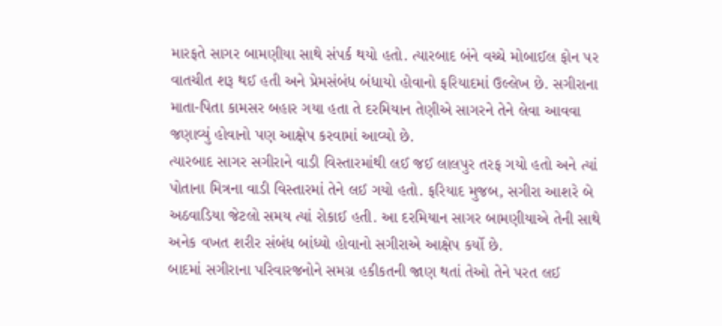મારફતે સાગર બામણીયા સાથે સંપર્ક થયો હતો. ત્યારબાદ બંને વચ્ચે મોબાઈલ ફોન પર વાતચીત શરૂ થઈ હતી અને પ્રેમસંબંધ બંધાયો હોવાનો ફરિયાદમાં ઉલ્લેખ છે. સગીરાના માતા-પિતા કામસર બહાર ગયા હતા તે દરમિયાન તેણીએ સાગરને તેને લેવા આવવા જણાવ્યું હોવાનો પણ આક્ષેપ કરવામાં આવ્યો છે.
ત્યારબાદ સાગર સગીરાને વાડી વિસ્તારમાંથી લઈ જઈ લાલપુર તરફ ગયો હતો અને ત્યાં પોતાના મિત્રના વાડી વિસ્તારમાં તેને લઈ ગયો હતો. ફરિયાદ મુજબ, સગીરા આશરે બે અઠવાડિયા જેટલો સમય ત્યાં રોકાઈ હતી. આ દરમિયાન સાગર બામણીયાએ તેની સાથે અનેક વખત શરીર સંબંધ બાંધ્યો હોવાનો સગીરાએ આક્ષેપ કર્યો છે.
બાદમાં સગીરાના પરિવારજનોને સમગ્ર હકીકતની જાણ થતાં તેઓ તેને પરત લઈ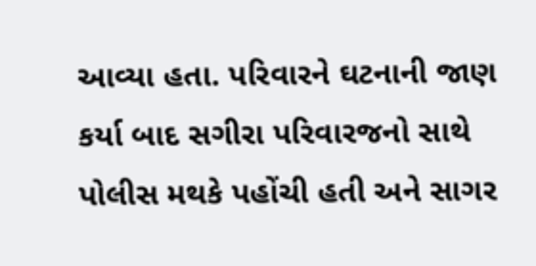આવ્યા હતા. પરિવારને ઘટનાની જાણ કર્યા બાદ સગીરા પરિવારજનો સાથે પોલીસ મથકે પહોંચી હતી અને સાગર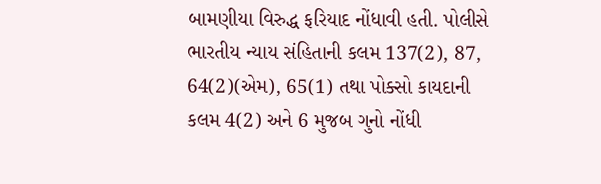બામણીયા વિરુદ્ધ ફરિયાદ નોંધાવી હતી. પોલીસે ભારતીય ન્યાય સંહિતાની કલમ 137(2), 87, 64(2)(એમ), 65(1) તથા પોક્સો કાયદાની કલમ 4(2) અને 6 મુજબ ગુનો નોંધી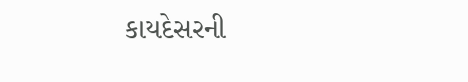કાયદેસરની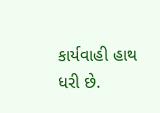કાર્યવાહી હાથ ધરી છે.